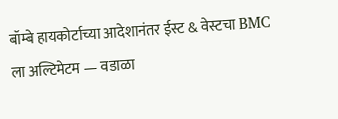बॉम्बे हायकोर्टाच्या आदेशानंतर ईस्ट & वेस्टचा BMC ला अल्टिमेटम — वडाळा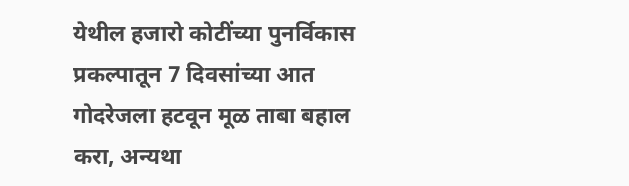येथील हजारो कोटींच्या पुनर्विकास प्रकल्पातून 7 दिवसांच्या आत गोदरेजला हटवून मूळ ताबा बहाल करा, अन्यथा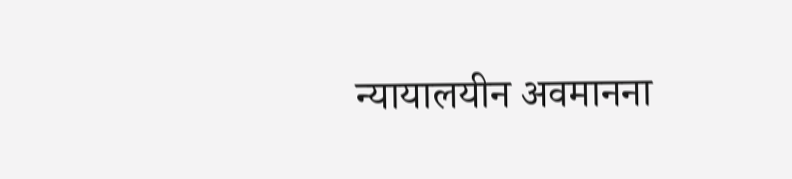न्यायालयीन अवमानना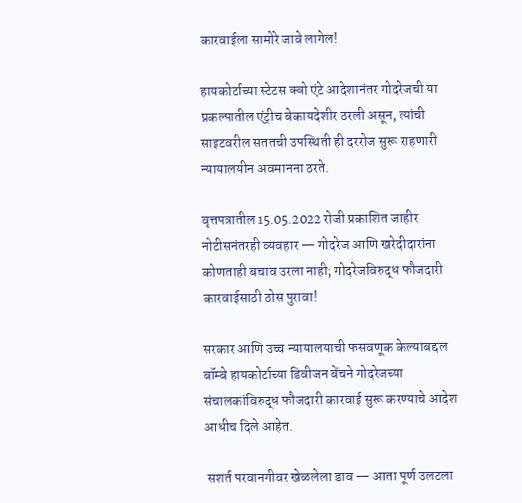कारवाईला सामोरे जावे लागेल!

हायकोर्टाच्या स्टेटस क्वो एंटे आदेशानंतर गोदरेजची या प्रकल्पातील एंट्रीच बेकायदेशीर ठरली असून, त्यांची साइटवरील सततची उपस्थिती ही दररोज सुरू राहणारी न्यायालयीन अवमानना ठरते.

वृत्तपत्रातील 15.05.2022 रोजी प्रकाशित जाहीर नोटीसनंतरही व्यवहार — गोदरेज आणि खरेदीदारांना कोणताही बचाव उरला नाही; गोदरेजविरुद्ध फौजदारी कारवाईसाठी ठोस पुरावा!

सरकार आणि उच्च न्यायालयाची फसवणूक केल्याबद्दल बॉम्बे हायकोर्टाच्या डिवीजन बेंचने गोदरेजच्या संचालकांविरुद्ध फौजदारी कारवाई सुरू करण्याचे आदेश आधीच दिले आहेत.

 सशर्त परवानगीवर खेळलेला डाव — आता पूर्ण उलटला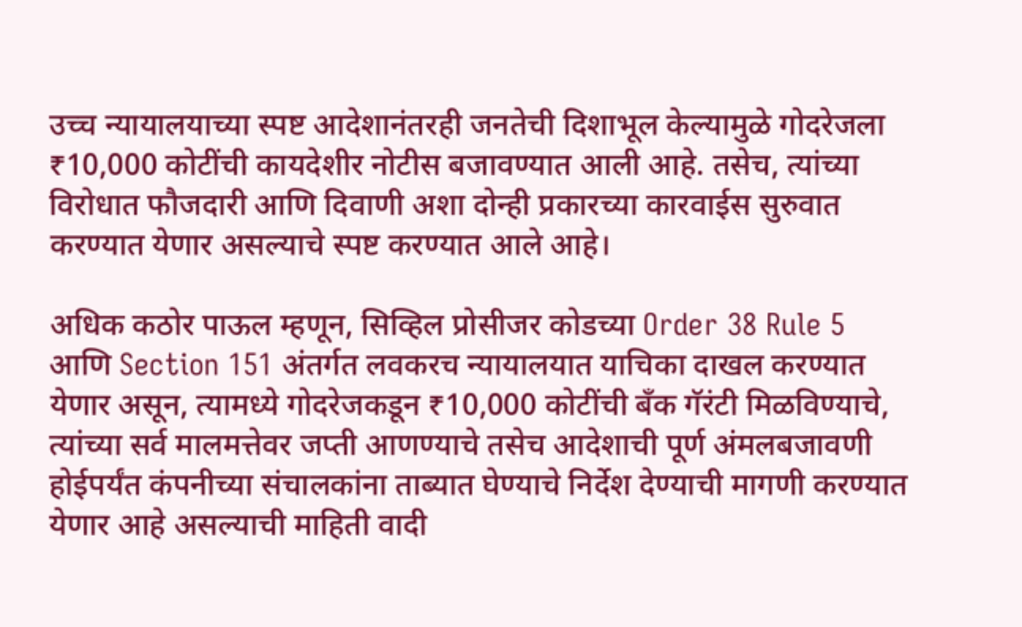उच्च न्यायालयाच्या स्पष्ट आदेशानंतरही जनतेची दिशाभूल केल्यामुळे गोदरेजला ₹10,000 कोटींची कायदेशीर नोटीस बजावण्यात आली आहे. तसेच, त्यांच्या विरोधात फौजदारी आणि दिवाणी अशा दोन्ही प्रकारच्या कारवाईस सुरुवात करण्यात येणार असल्याचे स्पष्ट करण्यात आले आहे।

अधिक कठोर पाऊल म्हणून, सिव्हिल प्रोसीजर कोडच्या Order 38 Rule 5 आणि Section 151 अंतर्गत लवकरच न्यायालयात याचिका दाखल करण्यात येणार असून, त्यामध्ये गोदरेजकडून ₹10,000 कोटींची बँक गॅरंटी मिळविण्याचे, त्यांच्या सर्व मालमत्तेवर जप्ती आणण्याचे तसेच आदेशाची पूर्ण अंमलबजावणी होईपर्यंत कंपनीच्या संचालकांना ताब्यात घेण्याचे निर्देश देण्याची मागणी करण्यात येणार आहे असल्याची माहिती वादी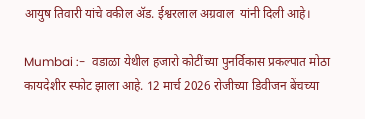आयुष तिवारी यांचे वकील ॲड. ईश्वरलाल अग्रवाल  यांनी दिली आहे।

Mumbai :-  वडाळा येथील हजारो कोटींच्या पुनर्विकास प्रकल्पात मोठा कायदेशीर स्फोट झाला आहे. 12 मार्च 2026 रोजीच्या डिवीजन बेंचच्या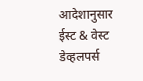आदेशानुसार ईस्ट & वेस्ट डेव्हलपर्स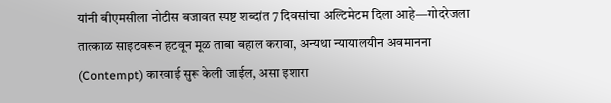यांनी बीएमसीला नोटीस बजावत स्पष्ट शब्दांत 7 दिवसांचा अल्टिमेटम दिला आहे—गोदरेजला तात्काळ साइटवरून हटवून मूळ ताबा बहाल करावा, अन्यथा न्यायालयीन अवमानना (Contempt) कारवाई सुरू केली जाईल, असा इशारा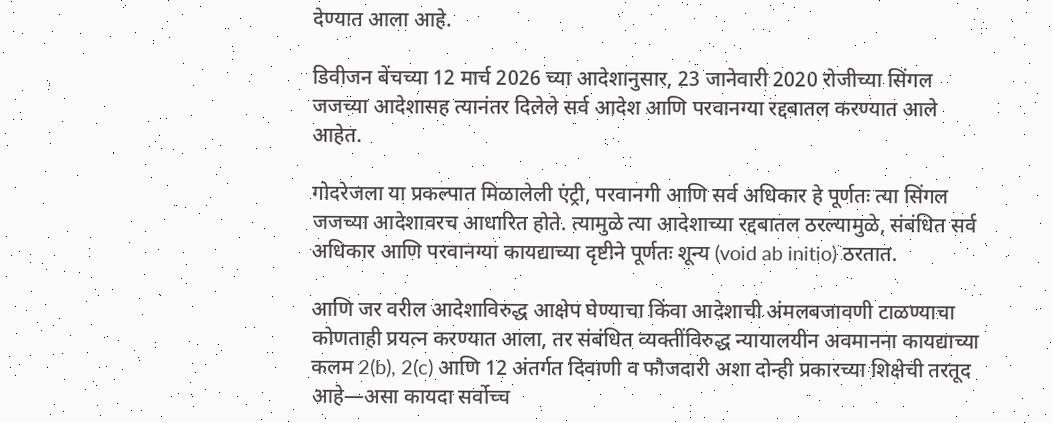देण्यात आला आहे.

डिवीजन बेंचच्या 12 मार्च 2026 च्या आदेशानुसार, 23 जानेवारी 2020 रोजीच्या सिंगल जजच्या आदेशासह त्यानंतर दिलेले सर्व आदेश आणि परवानग्या रद्दबातल करण्यात आले आहेत.

गोदरेजला या प्रकल्पात मिळालेली एंट्री, परवानगी आणि सर्व अधिकार हे पूर्णतः त्या सिंगल जजच्या आदेशावरच आधारित होते. त्यामुळे त्या आदेशाच्या रद्दबातल ठरल्यामुळे, संबंधित सर्व अधिकार आणि परवानग्या कायद्याच्या दृष्टीने पूर्णतः शून्य (void ab initio) ठरतात.

आणि जर वरील आदेशाविरुद्ध आक्षेप घेण्याचा किंवा आदेशाची अंमलबजावणी टाळण्याचा कोणताही प्रयत्न करण्यात आला, तर संबंधित व्यक्तींविरुद्ध न्यायालयीन अवमानना कायद्याच्या कलम 2(b), 2(c) आणि 12 अंतर्गत दिवाणी व फौजदारी अशा दोन्ही प्रकारच्या शिक्षेची तरतूद आहे—असा कायदा सर्वोच्च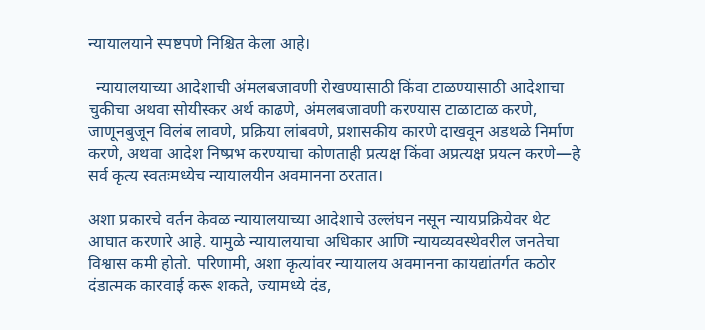न्यायालयाने स्पष्टपणे निश्चित केला आहे।

  न्यायालयाच्या आदेशाची अंमलबजावणी रोखण्यासाठी किंवा टाळण्यासाठी आदेशाचा चुकीचा अथवा सोयीस्कर अर्थ काढणे, अंमलबजावणी करण्यास टाळाटाळ करणे, जाणूनबुजून विलंब लावणे, प्रक्रिया लांबवणे, प्रशासकीय कारणे दाखवून अडथळे निर्माण करणे, अथवा आदेश निष्प्रभ करण्याचा कोणताही प्रत्यक्ष किंवा अप्रत्यक्ष प्रयत्न करणे—हे सर्व कृत्य स्वतःमध्येच न्यायालयीन अवमानना ठरतात।

अशा प्रकारचे वर्तन केवळ न्यायालयाच्या आदेशाचे उल्लंघन नसून न्यायप्रक्रियेवर थेट आघात करणारे आहे. यामुळे न्यायालयाचा अधिकार आणि न्यायव्यवस्थेवरील जनतेचा विश्वास कमी होतो. परिणामी, अशा कृत्यांवर न्यायालय अवमानना कायद्यांतर्गत कठोर दंडात्मक कारवाई करू शकते, ज्यामध्ये दंड,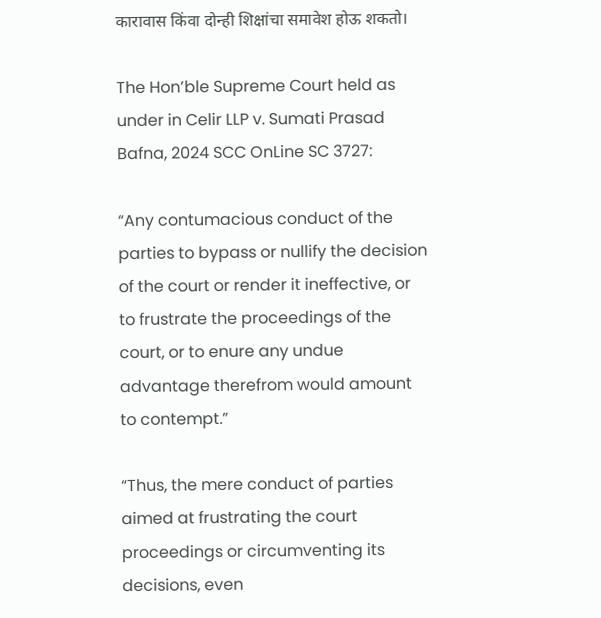कारावास किंवा दोन्ही शिक्षांचा समावेश होऊ शकतो।

The Hon’ble Supreme Court held as under in Celir LLP v. Sumati Prasad Bafna, 2024 SCC OnLine SC 3727:

“Any contumacious conduct of the parties to bypass or nullify the decision of the court or render it ineffective, or to frustrate the proceedings of the court, or to enure any undue advantage therefrom would amount to contempt.”

“Thus, the mere conduct of parties aimed at frustrating the court proceedings or circumventing its decisions, even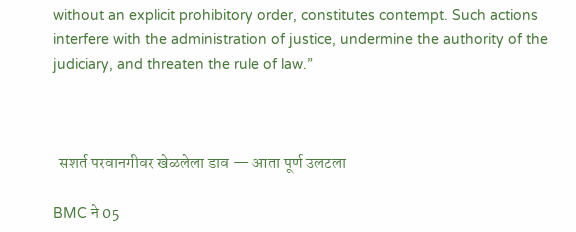without an explicit prohibitory order, constitutes contempt. Such actions interfere with the administration of justice, undermine the authority of the judiciary, and threaten the rule of law.”



  सशर्त परवानगीवर खेळलेला डाव — आता पूर्ण उलटला

BMC ने 05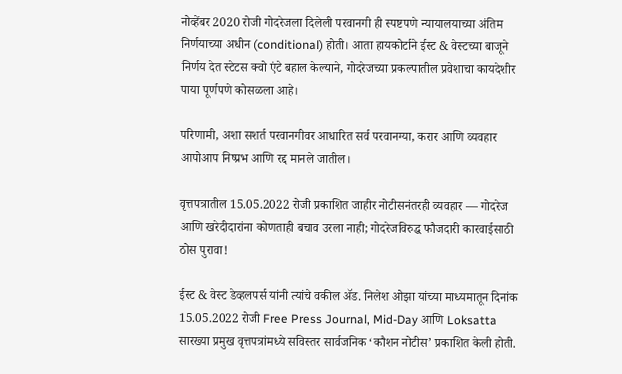नोव्हेंबर 2020 रोजी गोदरेजला दिलेली परवानगी ही स्पष्टपणे न्यायालयाच्या अंतिम निर्णयाच्या अधीन (conditional) होती। आता हायकोर्टाने ईस्ट & वेस्टच्या बाजूने निर्णय देत स्टेटस क्वो एंटे बहाल केल्याने, गोदरेजच्या प्रकल्पातील प्रवेशाचा कायदेशीर पाया पूर्णपणे कोसळला आहे।

परिणामी, अशा सशर्त परवानगीवर आधारित सर्व परवानग्या, करार आणि व्यवहार आपोआप निष्प्रभ आणि रद्द मानले जातील।

वृत्तपत्रातील 15.05.2022 रोजी प्रकाशित जाहीर नोटीसनंतरही व्यवहार — गोदरेज आणि खरेदीदारांना कोणताही बचाव उरला नाही; गोदरेजविरुद्ध फौजदारी कारवाईसाठी ठोस पुरावा!

ईस्ट & वेस्ट डेव्हलपर्स यांनी त्यांचे वकील ॲड. निलेश ओझा यांच्या माध्यमातून दिनांक 15.05.2022 रोजी Free Press Journal, Mid-Day आणि Loksatta सारख्या प्रमुख वृत्तपत्रांमध्ये सविस्तर सार्वजनिक ‘कौशन नोटीस’ प्रकाशित केली होती.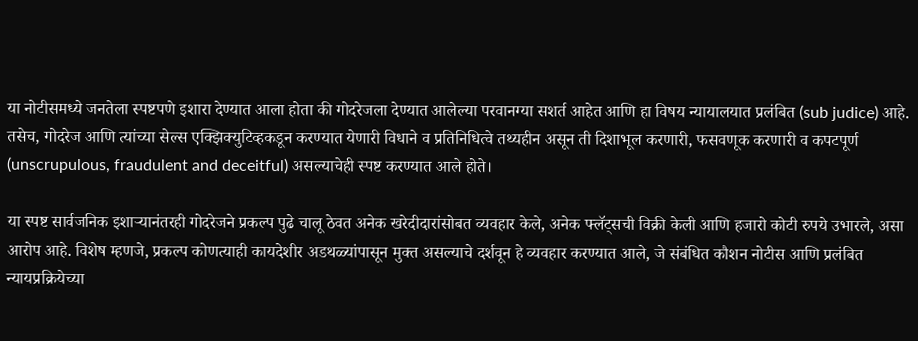या नोटीसमध्ये जनतेला स्पष्टपणे इशारा देण्यात आला होता की गोदरेजला देण्यात आलेल्या परवानग्या सशर्त आहेत आणि हा विषय न्यायालयात प्रलंबित (sub judice) आहे. तसेच, गोदरेज आणि त्यांच्या सेल्स एक्झिक्युटिव्हकडून करण्यात येणारी विधाने व प्रतिनिधित्वे तथ्यहीन असून ती दिशाभूल करणारी, फसवणूक करणारी व कपटपूर्ण (unscrupulous, fraudulent and deceitful) असल्याचेही स्पष्ट करण्यात आले होते।

या स्पष्ट सार्वजनिक इशाऱ्यानंतरही गोदरेजने प्रकल्प पुढे चालू ठेवत अनेक खरेदीदारांसोबत व्यवहार केले, अनेक फ्लॅट्सची विक्री केली आणि हजारो कोटी रुपये उभारले, असा आरोप आहे. विशेष म्हणजे, प्रकल्प कोणत्याही कायदेशीर अडथळ्यांपासून मुक्त असल्याचे दर्शवून हे व्यवहार करण्यात आले, जे संबंधित कौशन नोटीस आणि प्रलंबित न्यायप्रक्रियेच्या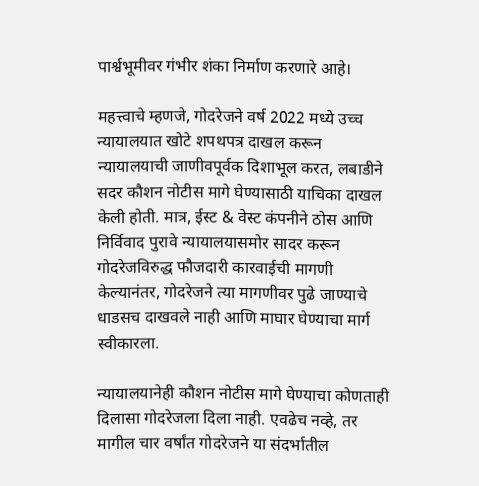पार्श्वभूमीवर गंभीर शंका निर्माण करणारे आहे।

महत्त्वाचे म्हणजे, गोदरेजने वर्ष 2022 मध्ये उच्च न्यायालयात खोटे शपथपत्र दाखल करून न्यायालयाची जाणीवपूर्वक दिशाभूल करत, लबाडीने सदर कौशन नोटीस मागे घेण्यासाठी याचिका दाखल केली होती. मात्र, ईस्ट & वेस्ट कंपनीने ठोस आणि निर्विवाद पुरावे न्यायालयासमोर सादर करून गोदरेजविरुद्ध फौजदारी कारवाईची मागणी केल्यानंतर, गोदरेजने त्या मागणीवर पुढे जाण्याचे धाडसच दाखवले नाही आणि माघार घेण्याचा मार्ग स्वीकारला.

न्यायालयानेही कौशन नोटीस मागे घेण्याचा कोणताही दिलासा गोदरेजला दिला नाही. एवढेच नव्हे, तर मागील चार वर्षांत गोदरेजने या संदर्भातील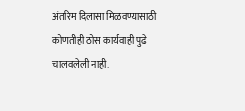अंतरिम दिलासा मिळवण्यासाठी कोणतीही ठोस कार्यवाही पुढे चालवलेली नाही.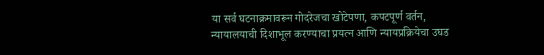या सर्व घटनाक्रमावरून गोदरेजचा खोटेपणा, कपटपूर्ण वर्तन, न्यायालयाची दिशाभूल करण्याचा प्रयत्न आणि न्यायप्रक्रियेचा उघड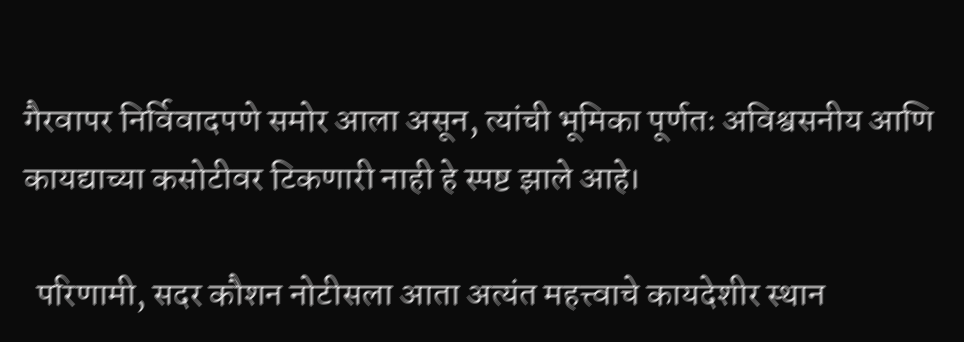गैरवापर निर्विवादपणे समोर आला असून, त्यांची भूमिका पूर्णतः अविश्वसनीय आणि कायद्याच्या कसोटीवर टिकणारी नाही हे स्पष्ट झाले आहे।

  परिणामी, सदर कौशन नोटीसला आता अत्यंत महत्त्वाचे कायदेशीर स्थान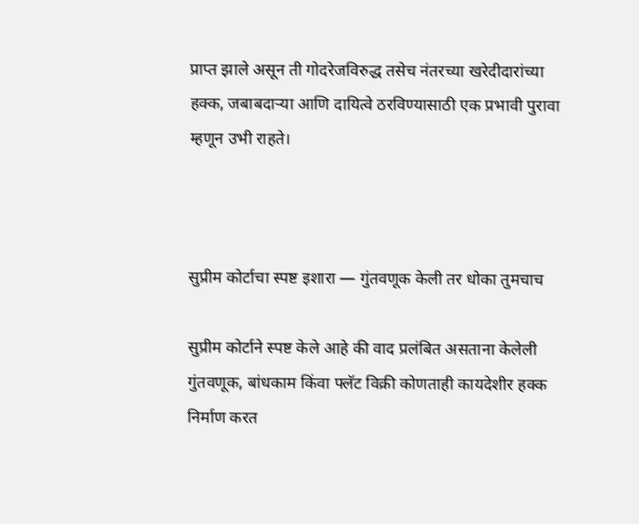प्राप्त झाले असून ती गोदरेजविरुद्ध तसेच नंतरच्या खरेदीदारांच्या हक्क, जबाबदाऱ्या आणि दायित्वे ठरविण्यासाठी एक प्रभावी पुरावा म्हणून उभी राहते।



सुप्रीम कोर्टाचा स्पष्ट इशारा — गुंतवणूक केली तर धोका तुमचाच

सुप्रीम कोर्टाने स्पष्ट केले आहे की वाद प्रलंबित असताना केलेली गुंतवणूक, बांधकाम किंवा फ्लॅट विक्री कोणताही कायदेशीर हक्क निर्माण करत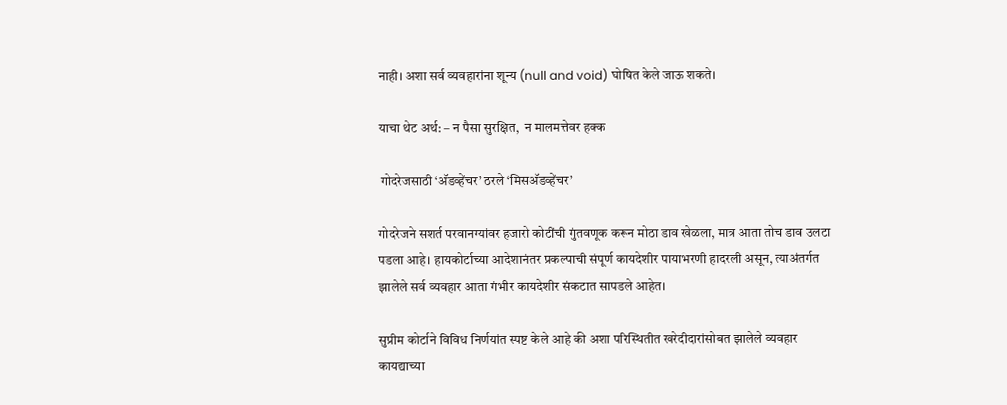नाही। अशा सर्व व्यवहारांना शून्य (null and void) घोषित केले जाऊ शकते।

याचा थेट अर्थ: – न पैसा सुरक्षित,  न मालमत्तेवर हक्क

 गोदरेजसाठी ‘अ‍ॅडव्हेंचर’ ठरले ‘मिसअ‍ॅडव्हेंचर’

गोदरेजने सशर्त परवानग्यांवर हजारो कोटींची गुंतवणूक करून मोठा डाव खेळला, मात्र आता तोच डाव उलटा पडला आहे। हायकोर्टाच्या आदेशानंतर प्रकल्पाची संपूर्ण कायदेशीर पायाभरणी हादरली असून, त्याअंतर्गत झालेले सर्व व्यवहार आता गंभीर कायदेशीर संकटात सापडले आहेत।

सुप्रीम कोर्टाने विविध निर्णयांत स्पष्ट केले आहे की अशा परिस्थितीत खरेदीदारांसोबत झालेले व्यवहार कायद्याच्या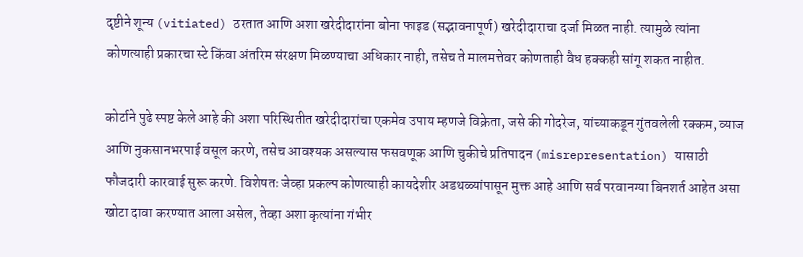दृष्टीने शून्य (vitiated) ठरतात आणि अशा खरेदीदारांना बोना फाइड (सद्भावनापूर्ण) खरेदीदाराचा दर्जा मिळत नाही. त्यामुळे त्यांना कोणत्याही प्रकारचा स्टे किंवा अंतरिम संरक्षण मिळण्याचा अधिकार नाही, तसेच ते मालमत्तेवर कोणताही वैध हक्कही सांगू शकत नाहीत.

कोर्टाने पुढे स्पष्ट केले आहे की अशा परिस्थितीत खरेदीदारांचा एकमेव उपाय म्हणजे विक्रेता, जसे की गोदरेज, यांच्याकडून गुंतवलेली रक्कम, व्याज आणि नुकसानभरपाई वसूल करणे, तसेच आवश्यक असल्यास फसवणूक आणि चुकीचे प्रतिपादन (misrepresentation) यासाठी फौजदारी कारवाई सुरू करणे. विशेषतः जेव्हा प्रकल्प कोणत्याही कायदेशीर अडथळ्यांपासून मुक्त आहे आणि सर्व परवानग्या बिनशर्त आहेत असा खोटा दावा करण्यात आला असेल, तेव्हा अशा कृत्यांना गंभीर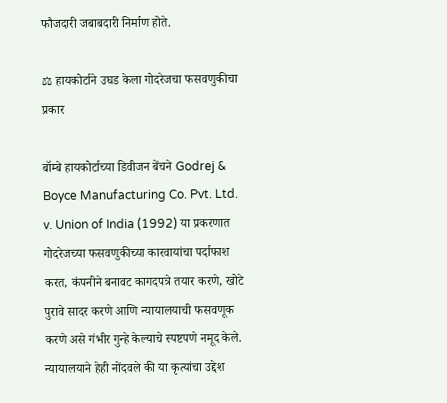फौजदारी जबाबदारी निर्माण होते.

⚖ हायकोर्टाने उघड केला गोदरेजचा फसवणुकीचा प्रकार

बॉम्बे हायकोर्टाच्या डिवीजन बेंचने Godrej & Boyce Manufacturing Co. Pvt. Ltd. v. Union of India (1992) या प्रकरणात गोदरेजच्या फसवणुकीच्या कारवायांचा पर्दाफाश करत, कंपनीने बनावट कागदपत्रे तयार करणे, खोटे पुरावे सादर करणे आणि न्यायालयाची फसवणूक करणे असे गंभीर गुन्हे केल्याचे स्पष्टपणे नमूद केले. न्यायालयाने हेही नोंदवले की या कृत्यांचा उद्देश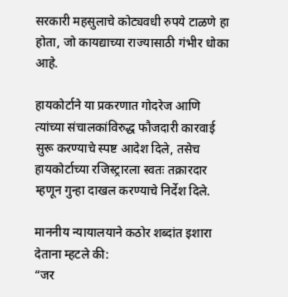सरकारी महसुलाचे कोट्यवधी रुपये टाळणे हा होता, जो कायद्याच्या राज्यासाठी गंभीर धोका आहे.

हायकोर्टाने या प्रकरणात गोदरेज आणि त्यांच्या संचालकांविरुद्ध फौजदारी कारवाई सुरू करण्याचे स्पष्ट आदेश दिले, तसेच हायकोर्टाच्या रजिस्ट्रारला स्वतः तक्रारदार म्हणून गुन्हा दाखल करण्याचे निर्देश दिले.

माननीय न्यायालयाने कठोर शब्दांत इशारा देताना म्हटले की:
“जर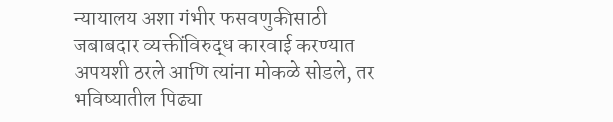न्यायालय अशा गंभीर फसवणुकीसाठी जबाबदार व्यक्तींविरुद्ध कारवाई करण्यात अपयशी ठरले आणि त्यांना मोकळे सोडले, तर भविष्यातील पिढ्या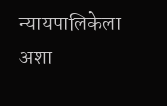न्यायपालिकेला अशा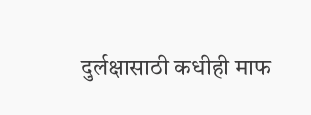दुर्लक्षासाठी कधीही माफ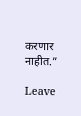करणार नाहीत.”

Leave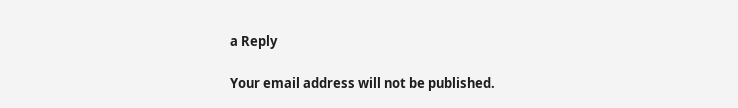a Reply

Your email address will not be published.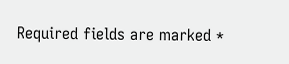Required fields are marked *